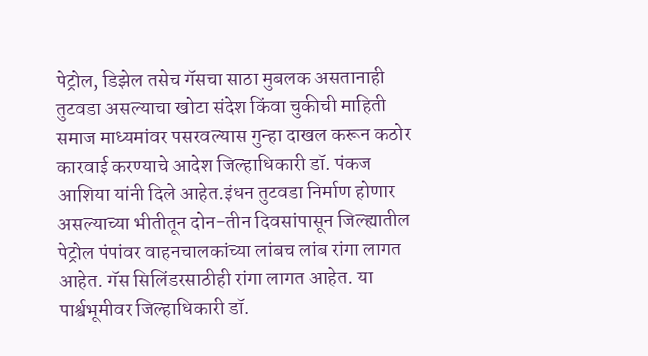पेट्रोल, डिझेल तसेच गॅसचा साठा मुबलक असतानाही तुटवडा असल्याचा खोटा संदेश किंवा चुकीची माहिती समाज माध्यमांवर पसरवल्यास गुन्हा दाखल करून कठोर कारवाई करण्याचे आदेश जिल्हाधिकारी डॉ. पंकज आशिया यांनी दिले आहेत.इंधन तुटवडा निर्माण होणार असल्याच्या भीतीतून दोन-तीन दिवसांपासून जिल्ह्यातील पेट्रोल पंपांवर वाहनचालकांच्या लांबच लांब रांगा लागत आहेत. गॅस सिलिंडरसाठीही रांगा लागत आहेत. या पार्श्वभूमीवर जिल्हाधिकारी डॉ.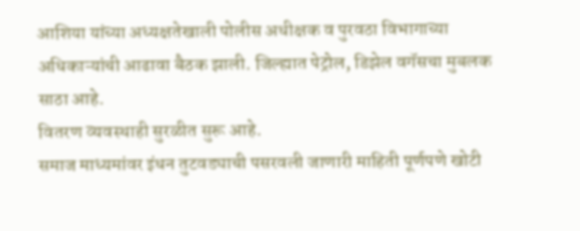आशिया यांच्या अध्यक्षतेखाली पोलीस अधीक्षक व पुरवठा विभागाच्या अधिकाऱ्यांची आढावा बैठक झाली. जिल्ह्यात पेट्रोल, डिझेल वगॅसचा मुबलक साठा आहे.
वितरण व्यवस्थाही सुरळीत सुरू आहे.
समाज माध्यमांवर इंधन तुटवड्याची पसरवली जाणारी माहिती पूर्णपणे खोटी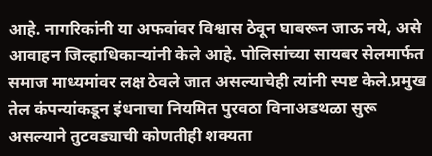आहे. नागरिकांनी या अफवांवर विश्वास ठेवून घाबरून जाऊ नये, असे आवाहन जिल्हाधिकाऱ्यांनी केले आहे. पोलिसांच्या सायबर सेलमार्फत समाज माध्यमांवर लक्ष ठेवले जात असल्याचेही त्यांनी स्पष्ट केले.प्रमुख तेल कंपन्यांकडून इंधनाचा नियमित पुरवठा विनाअडथळा सुरू असल्याने तुटवड्याची कोणतीही शक्यता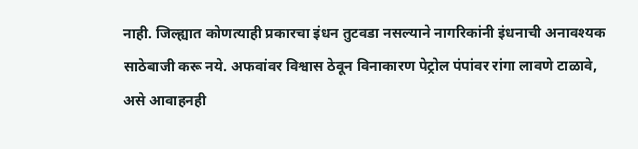नाही. जिल्ह्यात कोणत्याही प्रकारचा इंधन तुटवडा नसल्याने नागरिकांनी इंधनाची अनावश्यक साठेबाजी करू नये. अफवांवर विश्वास ठेवून विनाकारण पेट्रोल पंपांवर रांगा लावणे टाळावे, असे आवाहनही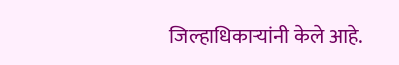जिल्हाधिकाऱ्यांनी केले आहे.